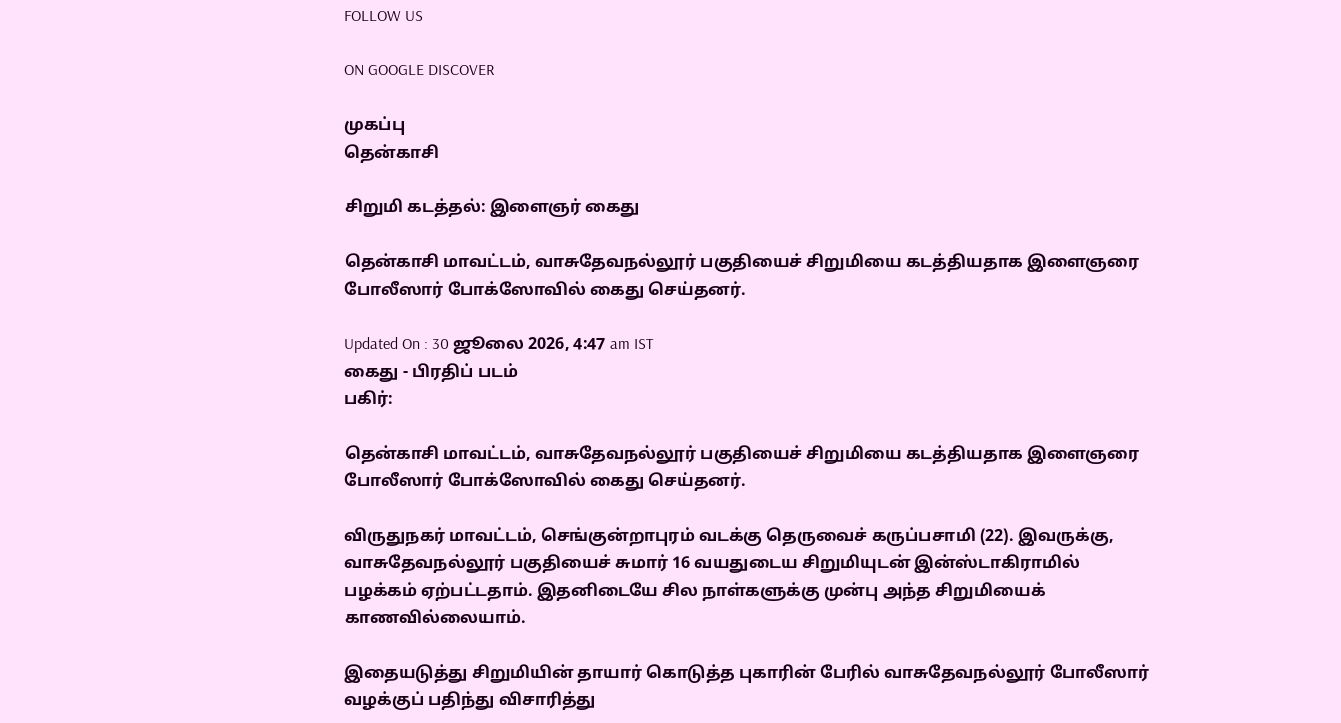FOLLOW US

ON GOOGLE DISCOVER

முகப்பு
தென்காசி

சிறுமி கடத்தல்: இளைஞர் கைது

தென்காசி மாவட்டம், வாசுதேவநல்லூர் பகுதியைச் சிறுமியை கடத்தியதாக இளைஞரை போலீஸார் போக்ஸோவில் கைது செய்தனர்.

Updated On : 30 ஜூலை 2026, 4:47 am IST
கைது - பிரதிப் படம்
பகிர்:

தென்காசி மாவட்டம், வாசுதேவநல்லூர் பகுதியைச் சிறுமியை கடத்தியதாக இளைஞரை போலீஸார் போக்ஸோவில் கைது செய்தனர்.

விருதுநகர் மாவட்டம், செங்குன்றாபுரம் வடக்கு தெருவைச் கருப்பசாமி (22). இவருக்கு, வாசுதேவநல்லூர் பகுதியைச் சுமார் 16 வயதுடைய சிறுமியுடன் இன்ஸ்டாகிராமில் பழக்கம் ஏற்பட்டதாம். இதனிடையே சில நாள்களுக்கு முன்பு அந்த சிறுமியைக் காணவில்லையாம்.

இதையடுத்து சிறுமியின் தாயார் கொடுத்த புகாரின் பேரில் வாசுதேவநல்லூர் போலீஸார் வழக்குப் பதிந்து விசாரித்து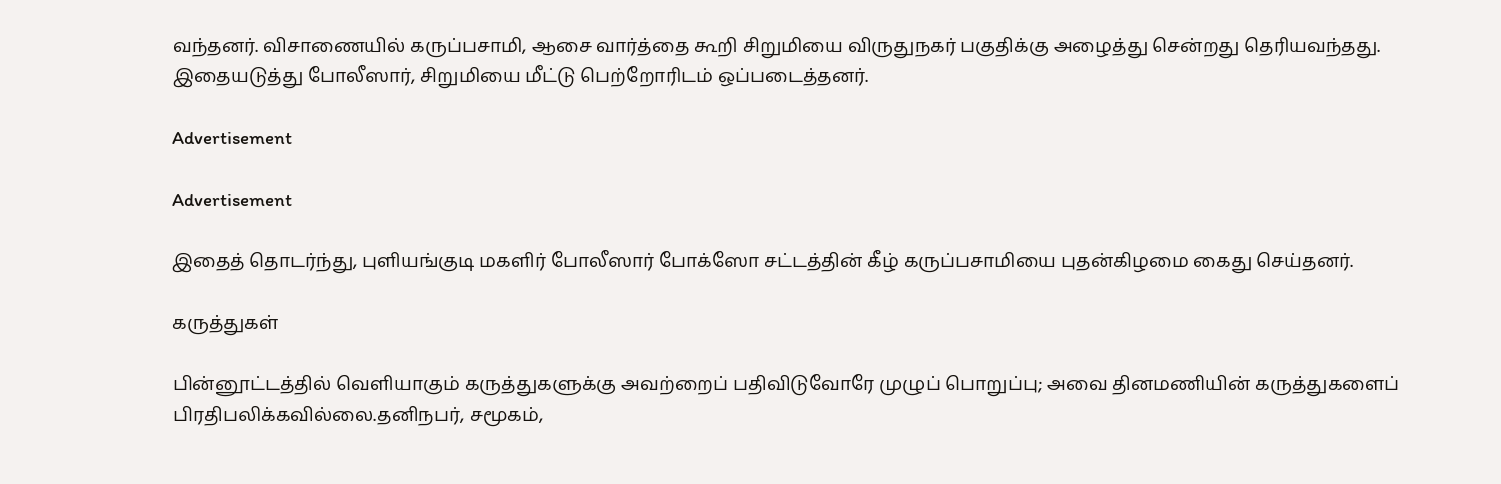வந்தனர். விசாணையில் கருப்பசாமி, ஆசை வார்த்தை கூறி சிறுமியை விருதுநகர் பகுதிக்கு அழைத்து சென்றது தெரியவந்தது. இதையடுத்து போலீஸார், சிறுமியை மீட்டு பெற்றோரிடம் ஒப்படைத்தனர்.

Advertisement

Advertisement

இதைத் தொடர்ந்து, புளியங்குடி மகளிர் போலீஸார் போக்ஸோ சட்டத்தின் கீழ் கருப்பசாமியை புதன்கிழமை கைது செய்தனர்.

கருத்துகள்

பின்னூட்டத்தில் வெளியாகும் கருத்துகளுக்கு அவற்றைப் பதிவிடுவோரே முழுப் பொறுப்பு; அவை தினமணியின் கருத்துகளைப் பிரதிபலிக்கவில்லை.தனிநபர், சமூகம்,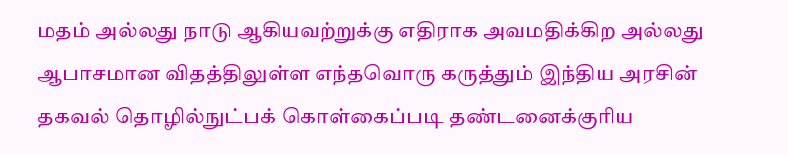மதம் அல்லது நாடு ஆகியவற்றுக்கு எதிராக அவமதிக்கிற அல்லது ஆபாசமான விதத்திலுள்ள எந்தவொரு கருத்தும் இந்திய அரசின் தகவல் தொழில்நுட்பக் கொள்கைப்படி தண்டனைக்குரிய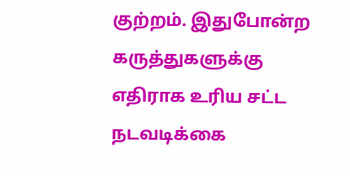குற்றம். இதுபோன்ற கருத்துகளுக்கு எதிராக உரிய சட்ட நடவடிக்கை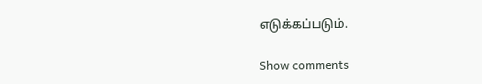எடுக்கப்படும்.

Show comments